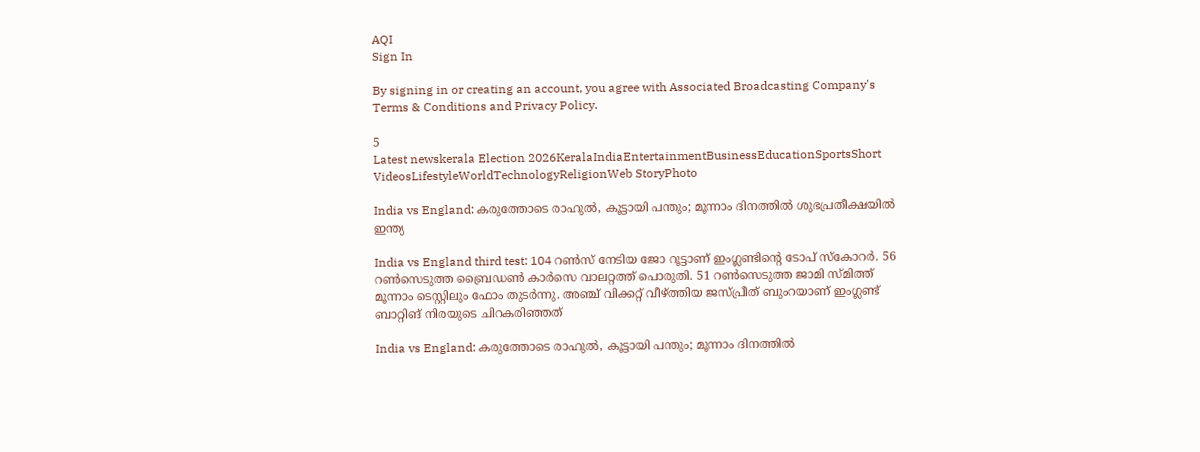AQI
Sign In

By signing in or creating an account, you agree with Associated Broadcasting Company's Terms & Conditions and Privacy Policy.

5
Latest newskerala Election 2026KeralaIndiaEntertainmentBusinessEducationSportsShort VideosLifestyleWorldTechnologyReligionWeb StoryPhoto

India vs England: കരുത്തോടെ രാഹുല്‍, കൂട്ടായി പന്തും; മൂന്നാം ദിനത്തില്‍ ശുഭപ്രതീക്ഷയില്‍ ഇന്ത്യ

India vs England third test: 104 റണ്‍സ് നേടിയ ജോ റൂട്ടാണ് ഇംഗ്ലണ്ടിന്റെ ടോപ് സ്‌കോറര്‍. 56 റണ്‍സെടുത്ത ബ്രൈഡണ്‍ കാര്‍സെ വാലറ്റത്ത് പൊരുതി. 51 റണ്‍സെടുത്ത ജാമി സ്മിത്ത് മൂന്നാം ടെസ്റ്റിലും ഫോം തുടര്‍ന്നു. അഞ്ച് വിക്കറ്റ് വീഴ്ത്തിയ ജസ്പ്രീത് ബുംറയാണ് ഇംഗ്ലണ്ട് ബാറ്റിങ് നിരയുടെ ചിറകരിഞ്ഞത്

India vs England: കരുത്തോടെ രാഹുല്‍, കൂട്ടായി പന്തും; മൂന്നാം ദിനത്തില്‍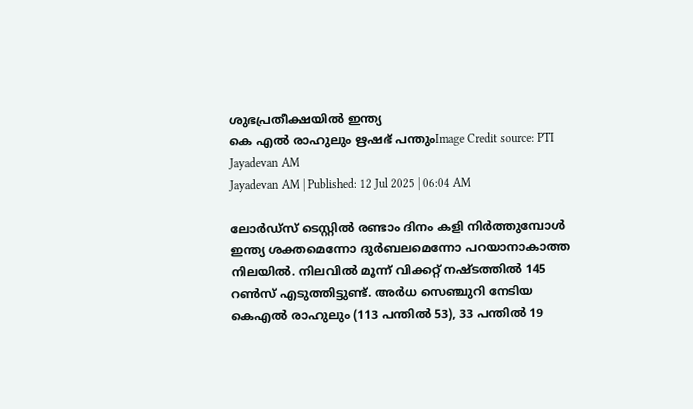ശുഭപ്രതീക്ഷയില്‍ ഇന്ത്യ
കെ എൽ രാഹുലും ഋഷഭ് പന്തുംImage Credit source: PTI
Jayadevan AM
Jayadevan AM | Published: 12 Jul 2025 | 06:04 AM

ലോര്‍ഡ്‌സ് ടെസ്റ്റില്‍ രണ്ടാം ദിനം കളി നിര്‍ത്തുമ്പോള്‍ ഇന്ത്യ ശക്തമെന്നോ ദുര്‍ബലമെന്നോ പറയാനാകാത്ത നിലയില്‍. നിലവില്‍ മൂന്ന് വിക്കറ്റ് നഷ്ടത്തില്‍ 145 റണ്‍സ് എടുത്തിട്ടുണ്ട്. അര്‍ധ സെഞ്ചുറി നേടിയ കെഎല്‍ രാഹുലും (113 പന്തില്‍ 53), 33 പന്തില്‍ 19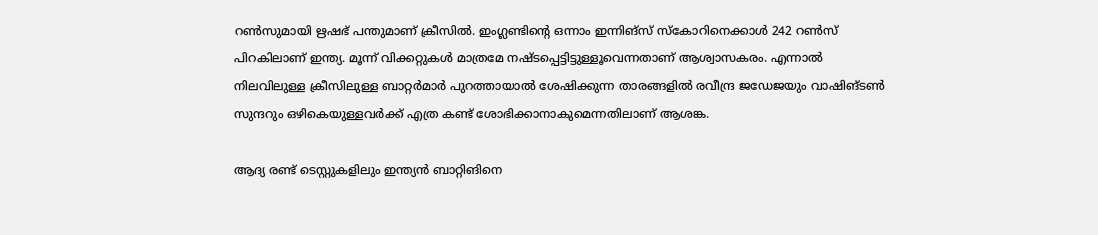റണ്‍സുമായി ഋഷഭ് പന്തുമാണ് ക്രീസില്‍. ഇംഗ്ലണ്ടിന്റെ ഒന്നാം ഇന്നിങ്‌സ് സ്‌കോറിനെക്കാള്‍ 242 റണ്‍സ് പിറകിലാണ് ഇന്ത്യ. മൂന്ന് വിക്കറ്റുകള്‍ മാത്രമേ നഷ്ടപ്പെട്ടിട്ടുള്ളൂവെന്നതാണ് ആശ്വാസകരം. എന്നാല്‍ നിലവിലുള്ള ക്രീസിലുള്ള ബാറ്റര്‍മാര്‍ പുറത്തായാല്‍ ശേഷിക്കുന്ന താരങ്ങളില്‍ രവീന്ദ്ര ജഡേജയും വാഷിങ്ടണ്‍ സുന്ദറും ഒഴികെയുള്ളവര്‍ക്ക് എത്ര കണ്ട് ശോഭിക്കാനാകുമെന്നതിലാണ് ആശങ്ക.

ആദ്യ രണ്ട് ടെസ്റ്റുകളിലും ഇന്ത്യന്‍ ബാറ്റിങിനെ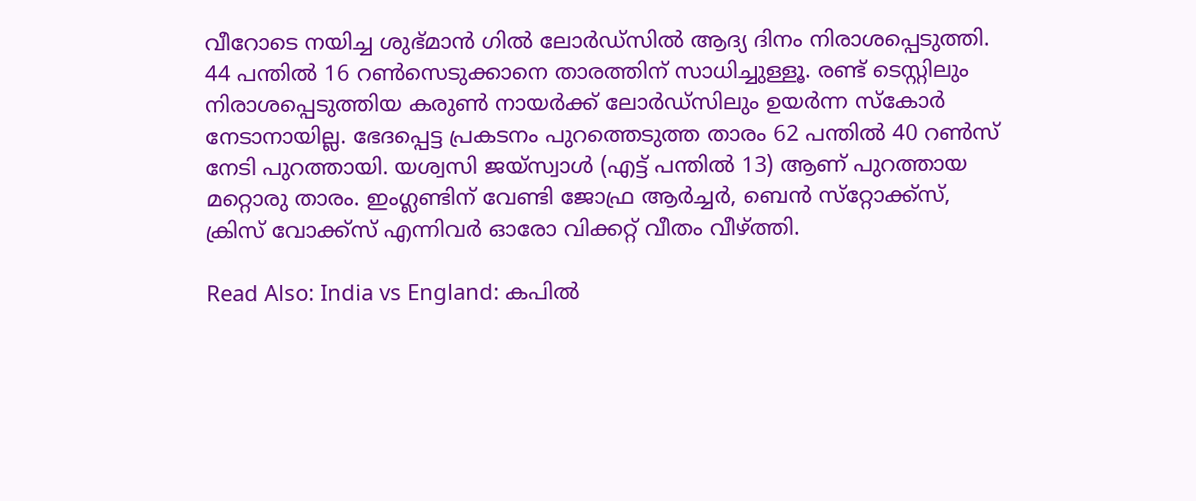വീറോടെ നയിച്ച ശുഭ്മാന്‍ ഗില്‍ ലോര്‍ഡ്‌സില്‍ ആദ്യ ദിനം നിരാശപ്പെടുത്തി. 44 പന്തില്‍ 16 റണ്‍സെടുക്കാനെ താരത്തിന് സാധിച്ചുള്ളൂ. രണ്ട് ടെസ്റ്റിലും നിരാശപ്പെടുത്തിയ കരുണ്‍ നായര്‍ക്ക് ലോര്‍ഡ്‌സിലും ഉയര്‍ന്ന സ്‌കോര്‍ നേടാനായില്ല. ഭേദപ്പെട്ട പ്രകടനം പുറത്തെടുത്ത താരം 62 പന്തില്‍ 40 റണ്‍സ് നേടി പുറത്തായി. യശ്വസി ജയ്‌സ്വാള്‍ (എട്ട് പന്തില്‍ 13) ആണ് പുറത്തായ മറ്റൊരു താരം. ഇംഗ്ലണ്ടിന് വേണ്ടി ജോഫ്ര ആര്‍ച്ചര്‍, ബെന്‍ സ്‌റ്റോക്ക്‌സ്, ക്രിസ് വോക്ക്‌സ് എന്നിവര്‍ ഓരോ വിക്കറ്റ് വീതം വീഴ്ത്തി.

Read Also: India vs England: കപിൽ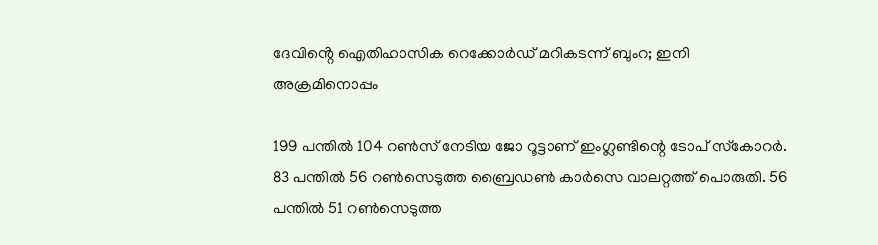ദേവിൻ്റെ ഐതിഹാസിക റെക്കോർഡ് മറികടന്ന് ബുംറ; ഇനി അക്രമിനൊപ്പം

199 പന്തില്‍ 104 റണ്‍സ് നേടിയ ജോ റൂട്ടാണ് ഇംഗ്ലണ്ടിന്റെ ടോപ് സ്‌കോറര്‍. 83 പന്തില്‍ 56 റണ്‍സെടുത്ത ബ്രൈഡണ്‍ കാര്‍സെ വാലറ്റത്ത് പൊരുതി. 56 പന്തില്‍ 51 റണ്‍സെടുത്ത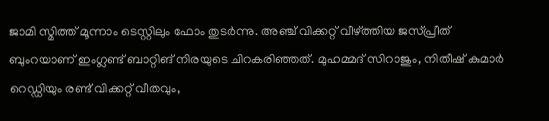ജാമി സ്മിത്ത് മൂന്നാം ടെസ്റ്റിലും ഫോം തുടര്‍ന്നു. അഞ്ച് വിക്കറ്റ് വീഴ്ത്തിയ ജസ്പ്രീത് ബുംറയാണ് ഇംഗ്ലണ്ട് ബാറ്റിങ് നിരയുടെ ചിറകരിഞ്ഞത്. മുഹമ്മദ് സിറാജും, നിതീഷ് കുമാര്‍ റെഡ്ഡിയും രണ്ട് വിക്കറ്റ് വീതവും,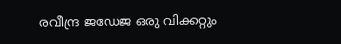രവീന്ദ്ര ജഡേജ ഒരു വിക്കറ്റും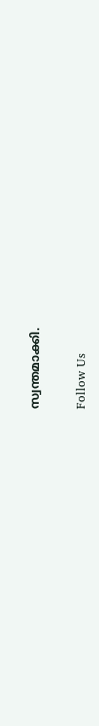സ്വന്തമാക്കി.

Follow Us